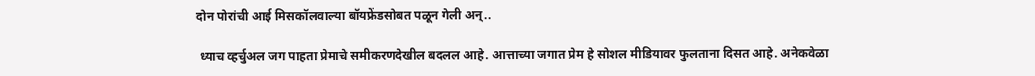दोन पोरांची आई मिसकॉलवाल्या बॉयफ्रेंडसोबत पळून गेली अन्..

 ध्याच व्हर्चुअल जग पाहता प्रेमाचे समीकरणदेखील बदलल आहे. आत्ताच्या जगात प्रेम हे सोशल मीडियावर फुलताना दिसत आहे. अनेकवेळा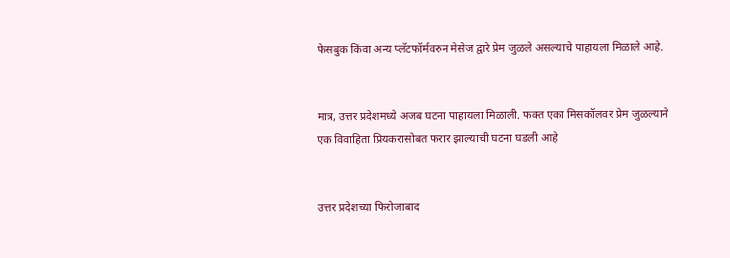फेसबुक किंवा अन्य प्लॅटफॉर्मवरुन मेसेज द्वारे प्रेम जुळले असल्याचे पाहायला मिळाले आहे.


मात्र, उत्तर प्रदेशमध्ये अजब घटना पाहायला मिळाली. फक्त एका मिसकॉलवर प्रेम जुळल्याने एक विवाहिता प्रियकरासोबत फरार झाल्याची घटना घडली आहे


उत्तर प्रदेशच्या फिरोजाबाद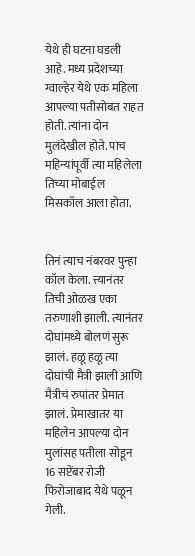येथे ही घटना घडली आहे. मध्य प्रदेशच्या ग्वाल्हेर येथे एक महिला आपल्या पतीसोबत राहत होती. त्यांना दोन मुलंदेखील होते. पाच महिन्यांपूर्वी त्या महिलेला तिच्या मोबाईल मिसकॉल आला होता.


तिनं त्याच नंबरवर पुन्हा कॉल केला. त्त्यानंतर तिची ओळख एका तरुणाशी झाली. त्यानंतर दोघांमध्ये बोलणं सुरू झालं. हळू हळू त्या दोघांची मैत्री झाली आणि मैत्रीचं रुपांतर प्रेमात झालं. प्रेमाखातर या महिलेन आपल्या दोन मुलांसह पतीला सोडून 16 सप्टेंबर रोजी फिरोजाबाद येथे पळून गेली.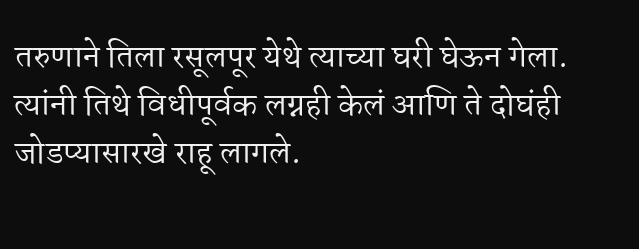तरुणाने तिला रसूलपूर येथे त्याच्या घरी घेऊन गेला. त्यांनी तिथे विधीपूर्वक लग्नही केलं आणि ते दोघंही जोडप्यासारखे राहू लागले.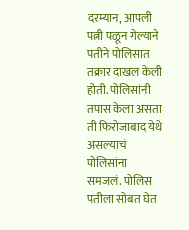दरम्यान, आपली पत्नी पळून गेल्याने पतीने पोलिसात तक्रार दाखल केली होती. पोलिसांनी तपास केला असता ती फिरोजाबाद येथे असल्याचं पोलिसांना समजलं. पोलिस पतीला सोबत घेत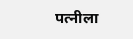पत्नीला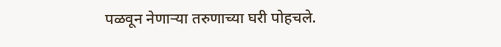पळवून नेणाऱ्या तरुणाच्या घरी पोहचले.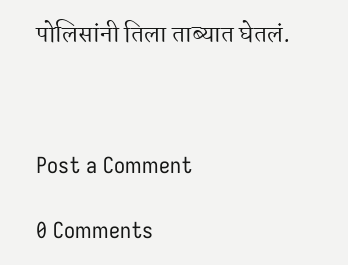पोलिसांनी तिला ताब्यात घेतलं.



Post a Comment

0 Comments